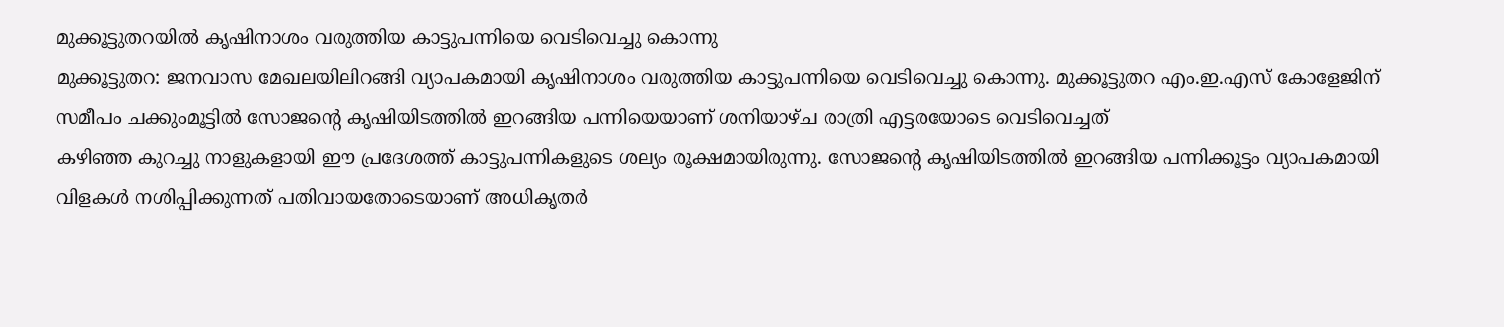മുക്കൂട്ടുതറയിൽ കൃഷിനാശം വരുത്തിയ കാട്ടുപന്നിയെ വെടിവെച്ചു കൊന്നു
മുക്കൂട്ടുതറ: ജനവാസ മേഖലയിലിറങ്ങി വ്യാപകമായി കൃഷിനാശം വരുത്തിയ കാട്ടുപന്നിയെ വെടിവെച്ചു കൊന്നു. മുക്കൂട്ടുതറ എം.ഇ.എസ് കോളേജിന് സമീപം ചക്കുംമൂട്ടിൽ സോജന്റെ കൃഷിയിടത്തിൽ ഇറങ്ങിയ പന്നിയെയാണ് ശനിയാഴ്ച രാത്രി എട്ടരയോടെ വെടിവെച്ചത്
കഴിഞ്ഞ കുറച്ചു നാളുകളായി ഈ പ്രദേശത്ത് കാട്ടുപന്നികളുടെ ശല്യം രൂക്ഷമായിരുന്നു. സോജന്റെ കൃഷിയിടത്തിൽ ഇറങ്ങിയ പന്നിക്കൂട്ടം വ്യാപകമായി വിളകൾ നശിപ്പിക്കുന്നത് പതിവായതോടെയാണ് അധികൃതർ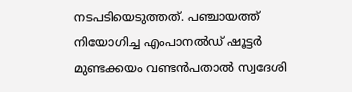നടപടിയെടുത്തത്. പഞ്ചായത്ത് നിയോഗിച്ച എംപാനൽഡ് ഷൂട്ടർ മുണ്ടക്കയം വണ്ടൻപതാൽ സ്വദേശി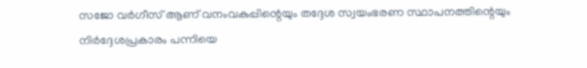സജോ വർഗീസ് ആണ് വനംവകുപ്പിന്റെയും തദ്ദേശ സ്വയംഭരണ സ്ഥാപനത്തിന്റെയും നിർദ്ദേശപ്രകാരം പന്നിയെ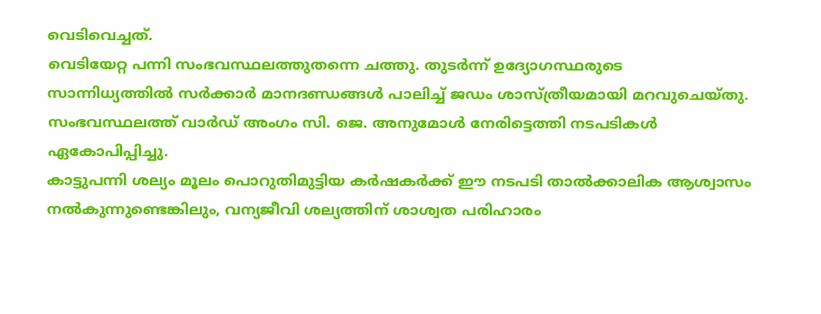വെടിവെച്ചത്.
വെടിയേറ്റ പന്നി സംഭവസ്ഥലത്തുതന്നെ ചത്തു. തുടർന്ന് ഉദ്യോഗസ്ഥരുടെ സാന്നിധ്യത്തിൽ സർക്കാർ മാനദണ്ഡങ്ങൾ പാലിച്ച് ജഡം ശാസ്ത്രീയമായി മറവുചെയ്തു. സംഭവസ്ഥലത്ത് വാർഡ് അംഗം സി. ജെ. അനുമോൾ നേരിട്ടെത്തി നടപടികൾ ഏകോപിപ്പിച്ചു.
കാട്ടുപന്നി ശല്യം മൂലം പൊറുതിമുട്ടിയ കർഷകർക്ക് ഈ നടപടി താൽക്കാലിക ആശ്വാസം നൽകുന്നുണ്ടെങ്കിലും, വന്യജീവി ശല്യത്തിന് ശാശ്വത പരിഹാരം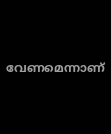വേണമെന്നാണ്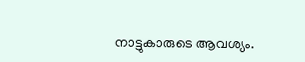നാട്ടുകാരുടെ ആവശ്യം.